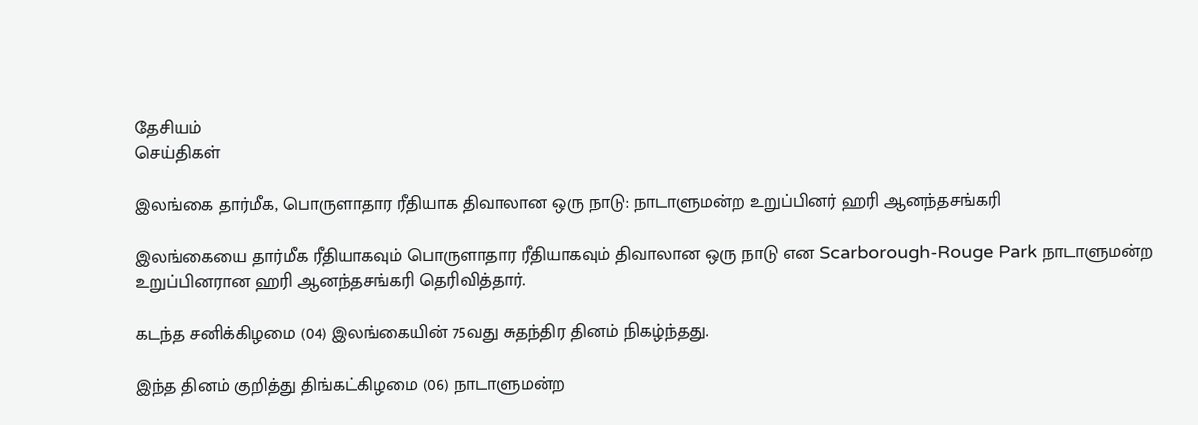தேசியம்
செய்திகள்

இலங்கை தார்மீக, பொருளாதார ரீதியாக திவாலான ஒரு நாடு: நாடாளுமன்ற உறுப்பினர் ஹரி ஆனந்தசங்கரி

இலங்கையை தார்மீக ரீதியாகவும் பொருளாதார ரீதியாகவும் திவாலான ஒரு நாடு என Scarborough-Rouge Park நாடாளுமன்ற உறுப்பினரான ஹரி ஆனந்தசங்கரி தெரிவித்தார்.

கடந்த சனிக்கிழமை (04) இலங்கையின் 75வது சுதந்திர தினம் நிகழ்ந்தது.

இந்த தினம் குறித்து திங்கட்கிழமை (06) நாடாளுமன்ற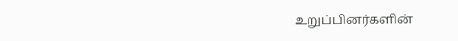உறுப்பினர்களின்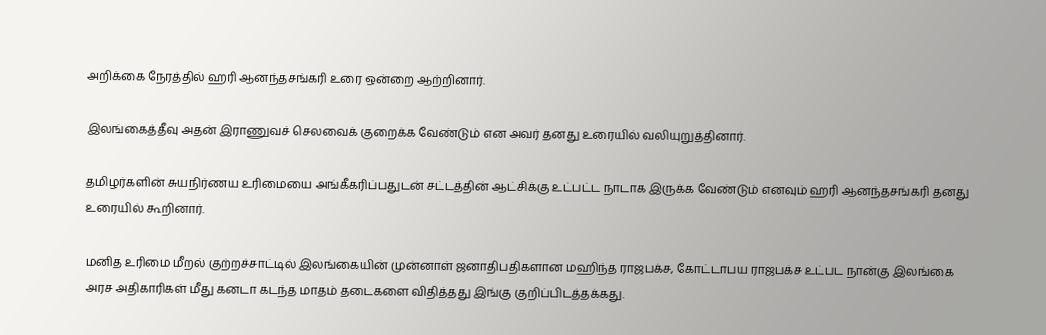அறிக்கை நேரத்தில் ஹரி ஆனந்தசங்கரி உரை ஒன்றை ஆற்றினார்.

இலங்கைத்தீவு அதன் இராணுவச் செலவைக் குறைக்க வேண்டும் என அவர் தனது உரையில் வலியுறுத்தினார்.

தமிழர்களின் சுயநிர்ணய உரிமையை அங்கீகரிப்பதுடன் சட்டத்தின் ஆட்சிக்கு உட்பட்ட நாடாக இருக்க வேண்டும் எனவும் ஹரி ஆனந்தசங்கரி தனது உரையில் கூறினார்.

மனித உரிமை மீறல் குற்றச்சாட்டில் இலங்கையின் முன்னாள் ஜனாதிபதிகளான மஹிந்த ராஜபக்ச, கோட்டாபய ராஜபக்ச உட்பட நான்கு இலங்கை அரச அதிகாரிகள் மீது கனடா கடந்த மாதம் தடைகளை விதித்தது இங்கு குறிப்பிடத்தக்கது.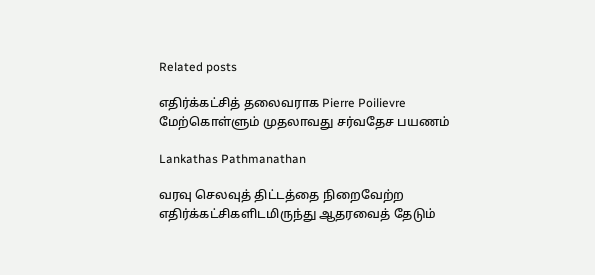Related posts

எதிர்க்கட்சித் தலைவராக Pierre Poilievre மேற்கொள்ளும் முதலாவது சர்வதேச பயணம்

Lankathas Pathmanathan

வரவு செலவுத் திட்டத்தை நிறைவேற்ற எதிர்க்கட்சிகளிடமிருந்து ஆதரவைத் தேடும்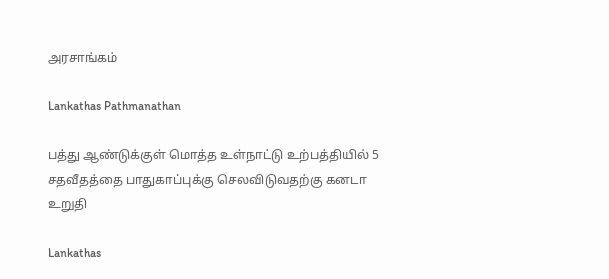அரசாங்கம்

Lankathas Pathmanathan

பத்து ஆண்டுக்குள் மொத்த உள்நாட்டு உற்பத்தியில் 5 சதவீதத்தை பாதுகாப்புக்கு செலவிடுவதற்கு கனடா உறுதி

Lankathas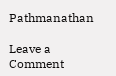Pathmanathan

Leave a Comment